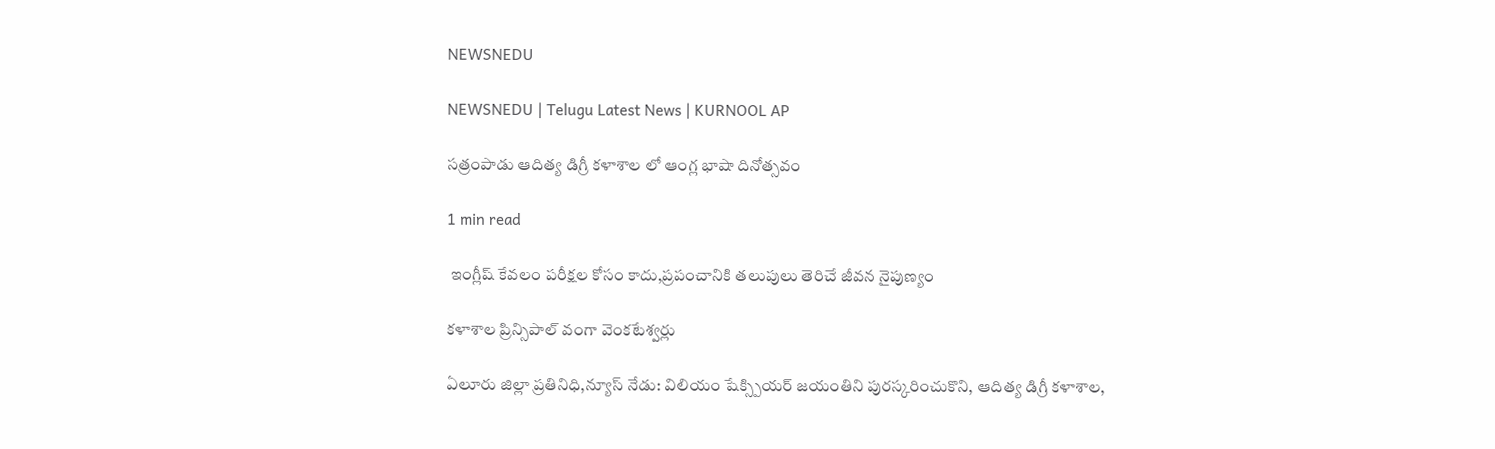NEWSNEDU

NEWSNEDU | Telugu Latest News | KURNOOL AP

సత్రంపాడు ఆదిత్య డిగ్రీ కళాశాల లో ఆంగ్ల భాషా దినోత్సవం

1 min read

 ఇంగ్లీష్ కేవలం పరీక్షల కోసం కాదు,ప్రపంచానికి తలుపులు తెరిచే జీవన నైపుణ్యం

కళాశాల ప్రిన్సిపాల్ వంగా వెంకటేశ్వర్లు

ఏలూరు జిల్లా ప్రతినిధి,న్యూస్ నేడు: విలియం షేక్స్పియర్ జయంతిని పురస్కరించుకొని, ఆదిత్య డిగ్రీ కళాశాల,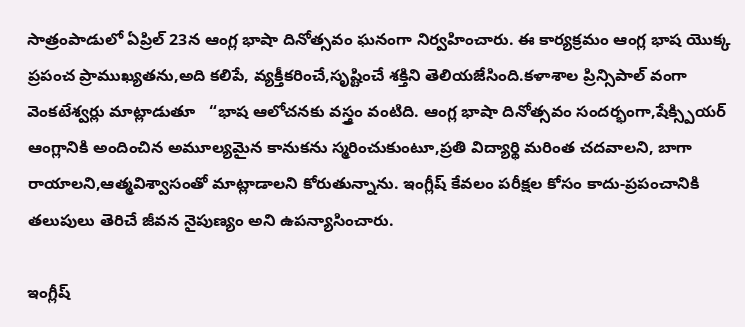సాత్రంపాడులో ఏప్రిల్ 23న ఆంగ్ల భాషా దినోత్సవం ఘనంగా నిర్వహించారు. ఈ కార్యక్రమం ఆంగ్ల భాష యొక్క ప్రపంచ ప్రాముఖ్యతను,అది కలిపే, వ్యక్తీకరించే,సృష్టించే శక్తిని తెలియజేసింది.కళాశాల ప్రిన్సిపాల్ వంగా వెంకటేశ్వర్లు మాట్లాడుతూ   “భాష ఆలోచనకు వస్త్రం వంటిది. ఆంగ్ల భాషా దినోత్సవం సందర్భంగా,షేక్స్పియర్ ఆంగ్లానికి అందించిన అమూల్యమైన కానుకను స్మరించుకుంటూ,ప్రతి విద్యార్థి మరింత చదవాలని, బాగా రాయాలని,ఆత్మవిశ్వాసంతో మాట్లాడాలని కోరుతున్నాను. ఇంగ్లీష్ కేవలం పరీక్షల కోసం కాదు-ప్రపంచానికి తలుపులు తెరిచే జీవన నైపుణ్యం అని ఉపన్యాసించారు.

ఇంగ్లీష్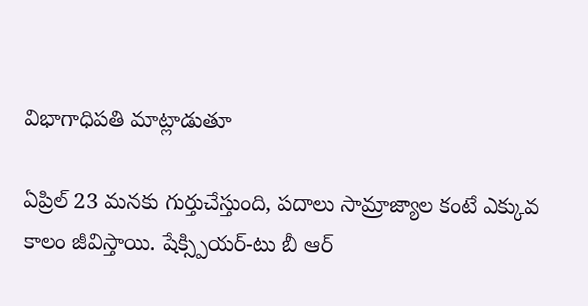విభాగాధిపతి మాట్లాడుతూ

ఏప్రిల్ 23 మనకు గుర్తుచేస్తుంది, పదాలు సామ్రాజ్యాల కంటే ఎక్కువ కాలం జీవిస్తాయి. షేక్స్పియర్-టు బీ ఆర్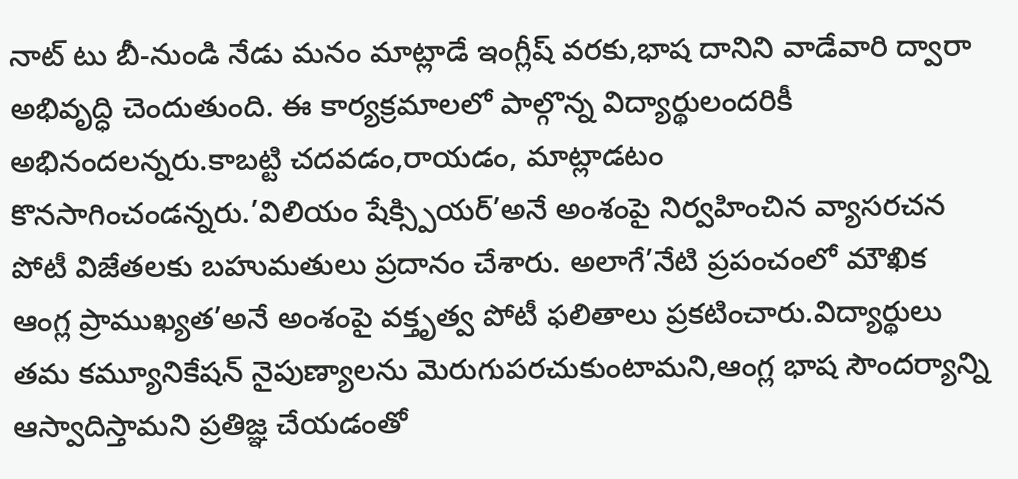నాట్ టు బీ-నుండి నేడు మనం మాట్లాడే ఇంగ్లీష్ వరకు,భాష దానిని వాడేవారి ద్వారా అభివృద్ధి చెందుతుంది. ఈ కార్యక్రమాలలో పాల్గొన్న విద్యార్థులందరికీ అభినందలన్నరు.కాబట్టి చదవడం,రాయడం, మాట్లాడటం కొనసాగించండన్నరు.’విలియం షేక్స్పియర్’అనే అంశంపై నిర్వహించిన వ్యాసరచన పోటీ విజేతలకు బహుమతులు ప్రదానం చేశారు. అలాగే’నేటి ప్రపంచంలో మౌఖిక ఆంగ్ల ప్రాముఖ్యత’అనే అంశంపై వక్తృత్వ పోటీ ఫలితాలు ప్రకటించారు.విద్యార్థులు తమ కమ్యూనికేషన్ నైపుణ్యాలను మెరుగుపరచుకుంటామని,ఆంగ్ల భాష సౌందర్యాన్ని ఆస్వాదిస్తామని ప్రతిజ్ఞ చేయడంతో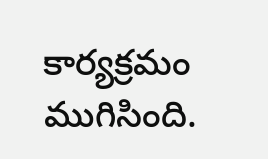కార్యక్రమం ముగిసింది.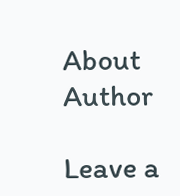About Author

Leave a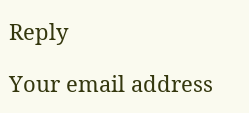Reply

Your email address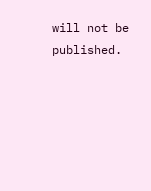will not be published.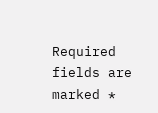Required fields are marked *